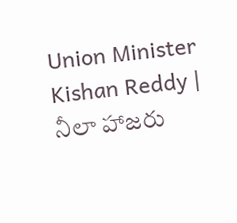Union Minister Kishan Reddy | నీలా హాజరు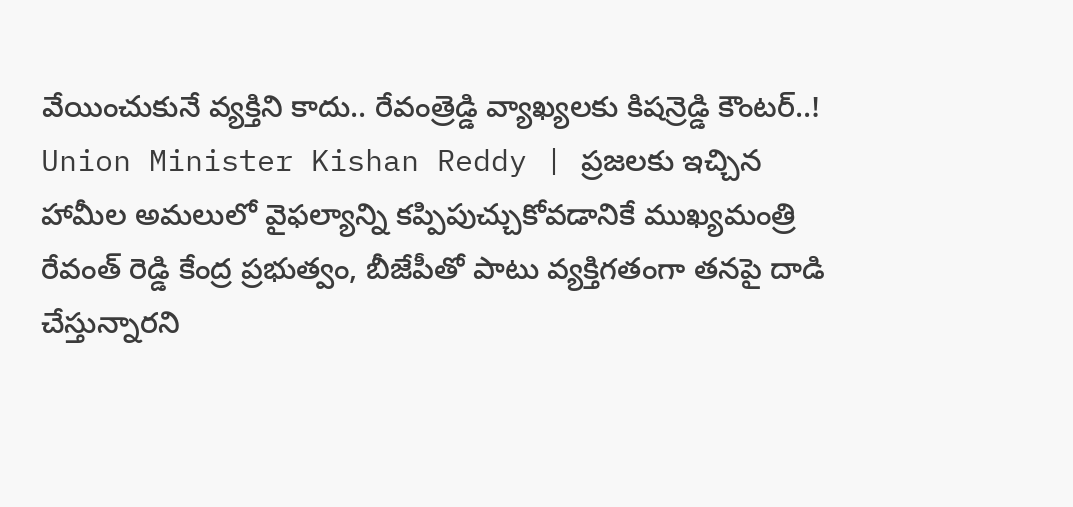వేయించుకునే వ్యక్తిని కాదు.. రేవంత్రెడ్డి వ్యాఖ్యలకు కిషన్రెడ్డి కౌంటర్..!
Union Minister Kishan Reddy | ప్రజలకు ఇచ్చిన హామీల అమలులో వైఫల్యాన్ని కప్పిపుచ్చుకోవడానికే ముఖ్యమంత్రి రేవంత్ రెడ్డి కేంద్ర ప్రభుత్వం, బీజేపీతో పాటు వ్యక్తిగతంగా తనపై దాడి చేస్తున్నారని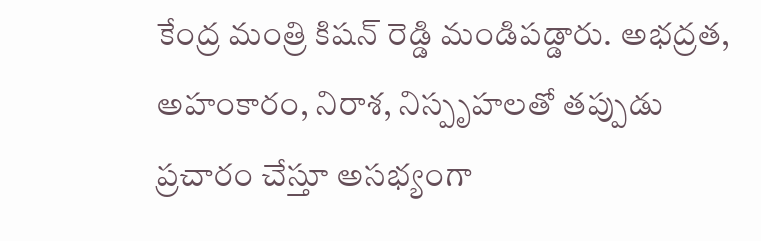కేంద్ర మంత్రి కిషన్ రెడ్డి మండిపడ్డారు. అభద్రత, అహంకారం, నిరాశ, నిస్పృహలతో తప్పుడు ప్రచారం చేస్తూ అసభ్యంగా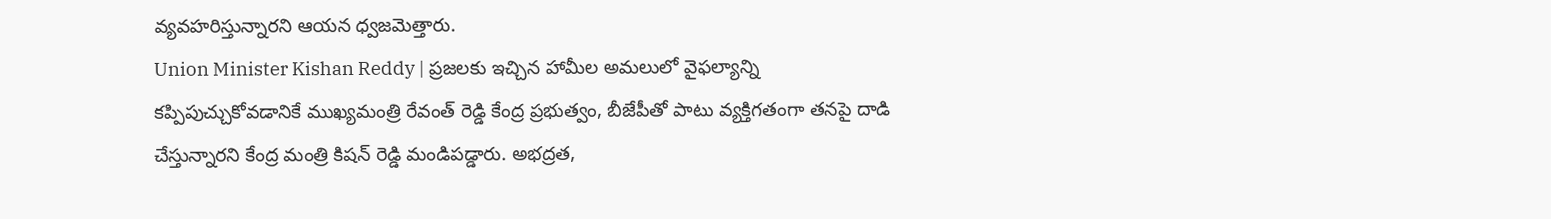వ్యవహరిస్తున్నారని ఆయన ధ్వజమెత్తారు.
Union Minister Kishan Reddy | ప్రజలకు ఇచ్చిన హామీల అమలులో వైఫల్యాన్ని కప్పిపుచ్చుకోవడానికే ముఖ్యమంత్రి రేవంత్ రెడ్డి కేంద్ర ప్రభుత్వం, బీజేపీతో పాటు వ్యక్తిగతంగా తనపై దాడి చేస్తున్నారని కేంద్ర మంత్రి కిషన్ రెడ్డి మండిపడ్డారు. అభద్రత,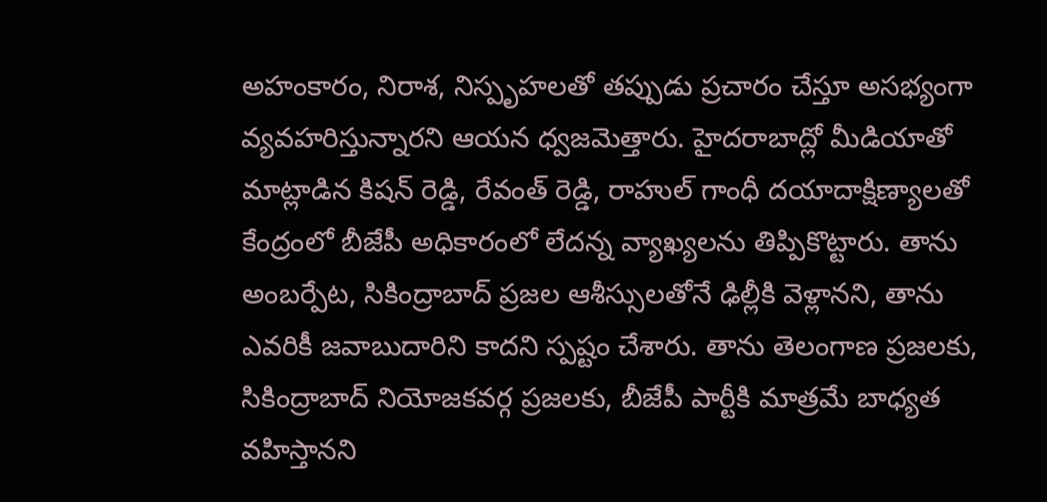అహంకారం, నిరాశ, నిస్పృహలతో తప్పుడు ప్రచారం చేస్తూ అసభ్యంగా వ్యవహరిస్తున్నారని ఆయన ధ్వజమెత్తారు. హైదరాబాద్లో మీడియాతో మాట్లాడిన కిషన్ రెడ్డి, రేవంత్ రెడ్డి, రాహుల్ గాంధీ దయాదాక్షిణ్యాలతో కేంద్రంలో బీజేపీ అధికారంలో లేదన్న వ్యాఖ్యలను తిప్పికొట్టారు. తాను అంబర్పేట, సికింద్రాబాద్ ప్రజల ఆశీస్సులతోనే ఢిల్లీకి వెళ్లానని, తాను ఎవరికీ జవాబుదారిని కాదని స్పష్టం చేశారు. తాను తెలంగాణ ప్రజలకు, సికింద్రాబాద్ నియోజకవర్గ ప్రజలకు, బీజేపీ పార్టీకి మాత్రమే బాధ్యత వహిస్తానని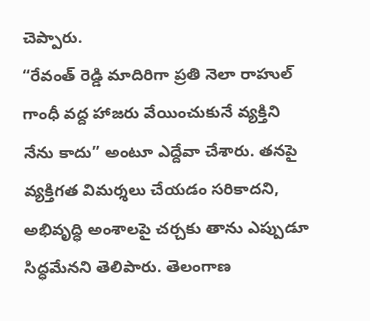చెప్పారు.
“రేవంత్ రెడ్డి మాదిరిగా ప్రతి నెలా రాహుల్ గాంధీ వద్ద హాజరు వేయించుకునే వ్యక్తిని నేను కాదు” అంటూ ఎద్దేవా చేశారు. తనపై వ్యక్తిగత విమర్శలు చేయడం సరికాదని, అభివృద్ధి అంశాలపై చర్చకు తాను ఎప్పుడూ సిద్ధమేనని తెలిపారు. తెలంగాణ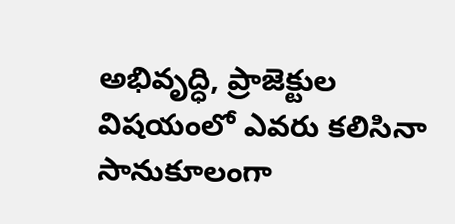అభివృద్ధి, ప్రాజెక్టుల విషయంలో ఎవరు కలిసినా సానుకూలంగా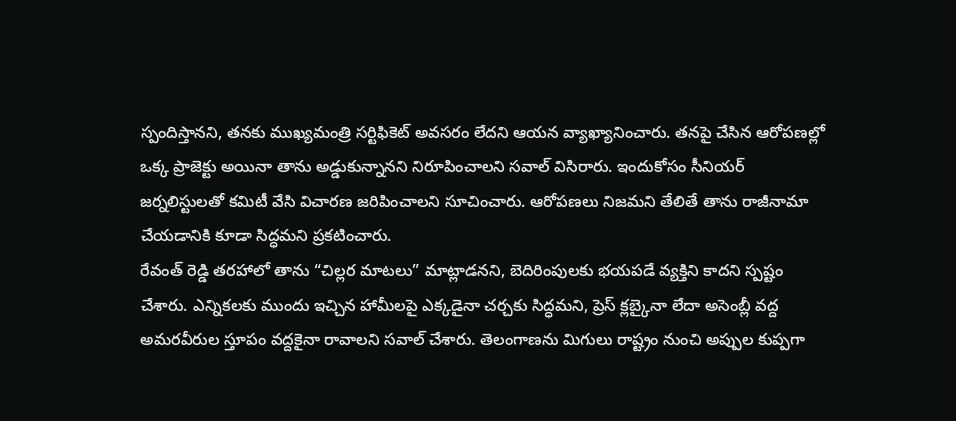స్పందిస్తానని, తనకు ముఖ్యమంత్రి సర్టిఫికెట్ అవసరం లేదని ఆయన వ్యాఖ్యానించారు. తనపై చేసిన ఆరోపణల్లో ఒక్క ప్రాజెక్టు అయినా తాను అడ్డుకున్నానని నిరూపించాలని సవాల్ విసిరారు. ఇందుకోసం సీనియర్ జర్నలిస్టులతో కమిటీ వేసి విచారణ జరిపించాలని సూచించారు. ఆరోపణలు నిజమని తేలితే తాను రాజీనామా చేయడానికి కూడా సిద్ధమని ప్రకటించారు.
రేవంత్ రెడ్డి తరహాలో తాను “చిల్లర మాటలు” మాట్లాడనని, బెదిరింపులకు భయపడే వ్యక్తిని కాదని స్పష్టం చేశారు. ఎన్నికలకు ముందు ఇచ్చిన హామీలపై ఎక్కడైనా చర్చకు సిద్ధమని, ప్రెస్ క్లబ్కైనా లేదా అసెంబ్లీ వద్ద అమరవీరుల స్తూపం వద్దకైనా రావాలని సవాల్ చేశారు. తెలంగాణను మిగులు రాష్ట్రం నుంచి అప్పుల కుప్పగా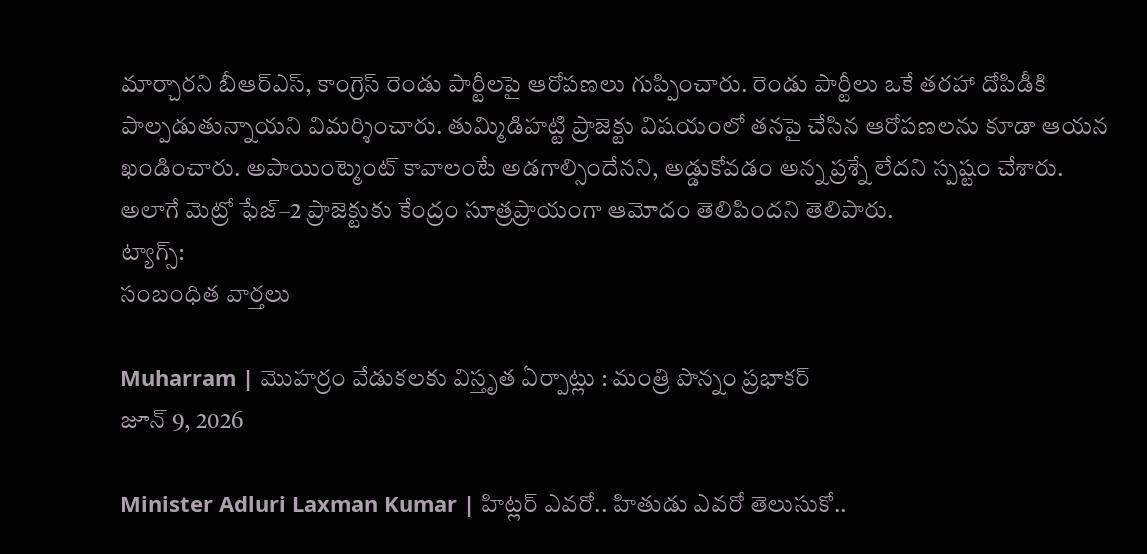మార్చారని బీఆర్ఎస్, కాంగ్రెస్ రెండు పార్టీలపై ఆరోపణలు గుప్పించారు. రెండు పార్టీలు ఒకే తరహా దోపిడీకి పాల్పడుతున్నాయని విమర్శించారు. తుమ్మిడిహట్టి ప్రాజెక్టు విషయంలో తనపై చేసిన ఆరోపణలను కూడా ఆయన ఖండించారు. అపాయింట్మెంట్ కావాలంటే అడగాల్సిందేనని, అడ్డుకోవడం అన్న ప్రశ్నే లేదని స్పష్టం చేశారు. అలాగే మెట్రో ఫేజ్–2 ప్రాజెక్టుకు కేంద్రం సూత్రప్రాయంగా ఆమోదం తెలిపిందని తెలిపారు.
ట్యాగ్స్:
సంబంధిత వార్తలు

Muharram | మొహర్రం వేడుకలకు విస్తృత ఏర్పాట్లు : మంత్రి పొన్నం ప్రభాకర్
జూన్ 9, 2026

Minister Adluri Laxman Kumar | హిట్లర్ ఎవరో.. హితుడు ఎవరో తెలుసుకో..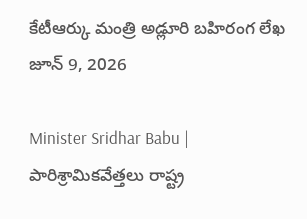కేటీఆర్కు మంత్రి అడ్లూరి బహిరంగ లేఖ
జూన్ 9, 2026

Minister Sridhar Babu | పారిశ్రామికవేత్తలు రాష్ట్ర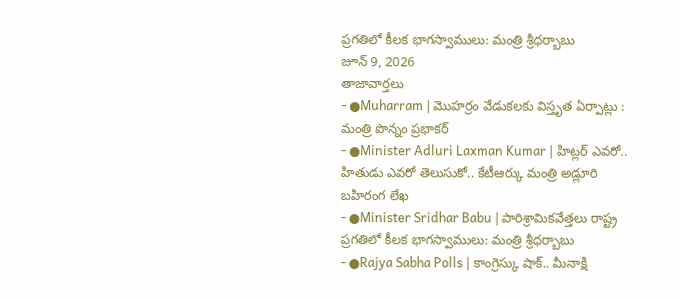ప్రగతిలో కీలక భాగస్వాములు: మంత్రి శ్రీధర్బాబు
జూన్ 9, 2026
తాజావార్తలు
- ●Muharram | మొహర్రం వేడుకలకు విస్తృత ఏర్పాట్లు : మంత్రి పొన్నం ప్రభాకర్
- ●Minister Adluri Laxman Kumar | హిట్లర్ ఎవరో.. హితుడు ఎవరో తెలుసుకో.. కేటీఆర్కు మంత్రి అడ్లూరి బహిరంగ లేఖ
- ●Minister Sridhar Babu | పారిశ్రామికవేత్తలు రాష్ట్ర ప్రగతిలో కీలక భాగస్వాములు: మంత్రి శ్రీధర్బాబు
- ●Rajya Sabha Polls | కాంగ్రెస్కు షాక్.. మీనాక్షి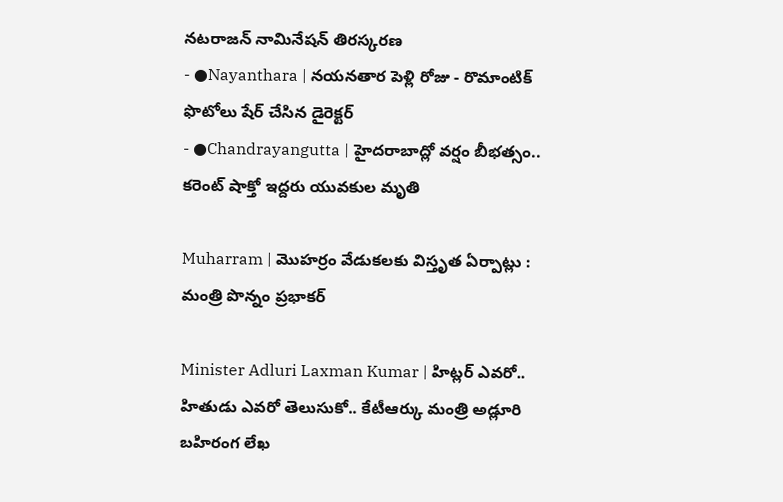నటరాజన్ నామినేషన్ తిరస్కరణ
- ●Nayanthara | నయనతార పెళ్లి రోజు - రొమాంటిక్ ఫొటోలు షేర్ చేసిన డైరెక్టర్
- ●Chandrayangutta | హైదరాబాద్లో వర్షం బీభత్సం.. కరెంట్ షాక్తో ఇద్దరు యువకుల మృతి

Muharram | మొహర్రం వేడుకలకు విస్తృత ఏర్పాట్లు : మంత్రి పొన్నం ప్రభాకర్

Minister Adluri Laxman Kumar | హిట్లర్ ఎవరో.. హితుడు ఎవరో తెలుసుకో.. కేటీఆర్కు మంత్రి అడ్లూరి బహిరంగ లేఖ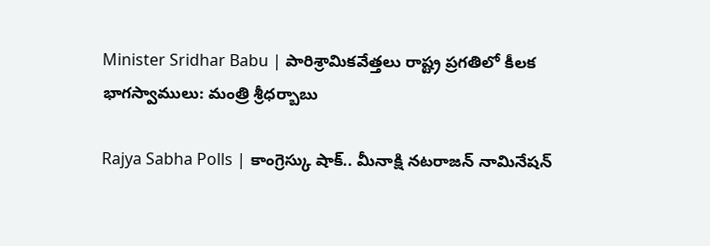Minister Sridhar Babu | పారిశ్రామికవేత్తలు రాష్ట్ర ప్రగతిలో కీలక భాగస్వాములు: మంత్రి శ్రీధర్బాబు

Rajya Sabha Polls | కాంగ్రెస్కు షాక్.. మీనాక్షి నటరాజన్ నామినేషన్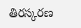తిరస్కరణ